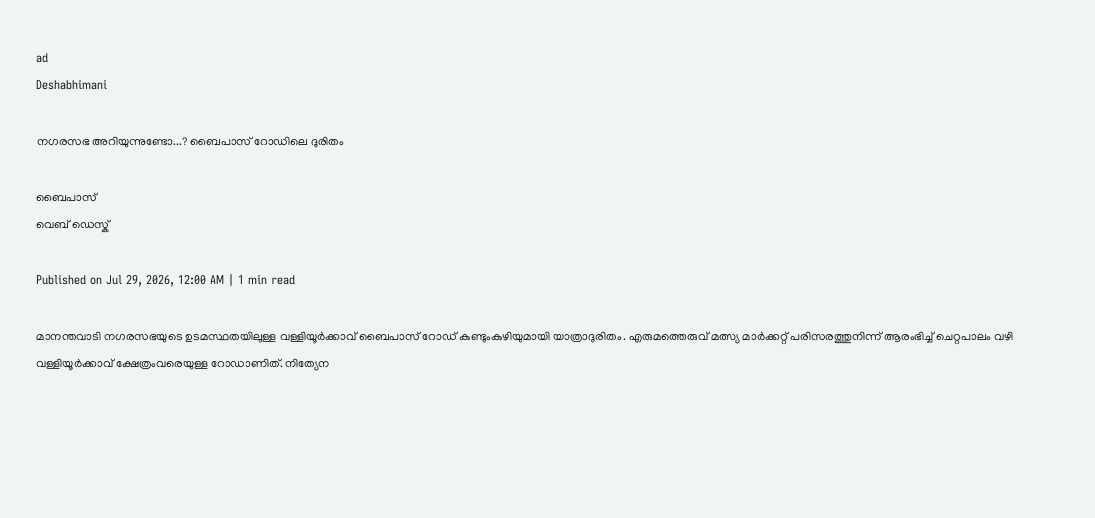ad
Deshabhimani

നഗരസഭ അറിയുന്നുണ്ടോ...? ബൈപാസ് റോഡിലെ ദുരിതം

ബൈപാസ്
വെബ് ഡെസ്ക്

Published on Jul 29, 2026, 12:00 AM | 1 min read

മാനന്തവാടി നഗരസഭയുടെ ഉടമസ്ഥതയിലുള്ള വള്ളിയൂര്‍ക്കാവ് ബൈപാസ് റോഡ് കുണ്ടുംകുഴിയുമായി യാത്രാദുരിതം. എരുമത്തെരുവ് മത്സ്യ മാര്‍ക്കറ്റ് പരിസരത്തുനിന്ന്‌ ആരംഭിച്ച് ചെറ്റപാലം വഴി വള്ളിയൂര്‍ക്കാവ് ക്ഷേത്രംവരെയുള്ള റോഡാണിത്. നിത്യേന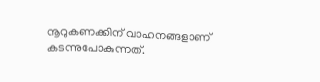നൂറുകണക്കിന് വാഹനങ്ങളാണ് കടന്നുപോകുന്നത്.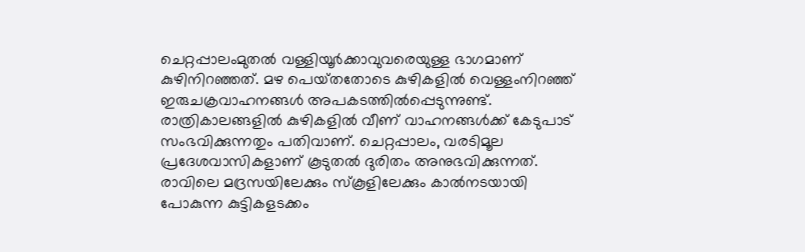ചെറ്റപ്പാലംമുതല്‍ വള്ളിയൂര്‍ക്കാവുവരെയുള്ള ഭാഗമാണ് കുഴിനിറഞ്ഞത്. മഴ പെയ്‌തതോടെ കുഴികളില്‍ വെള്ളംനിറഞ്ഞ്‌ ഇരുചക്രവാഹനങ്ങൾ അപകടത്തിൽപ്പെടുന്നുണ്ട്‌. രാത്രികാലങ്ങളില്‍ കുഴികളില്‍ വീണ് വാഹനങ്ങള്‍ക്ക് കേടുപാട്‌ സംഭവിക്കുന്നതും പതിവാണ്. ചെറ്റപ്പാലം, വരടിമൂല പ്രദേശവാസികളാണ് കൂടുതല്‍ ദുരിതം അനുഭവിക്കുന്നത്. രാവിലെ മദ്രസയിലേക്കും സ്‌കൂളിലേക്കും കാല്‍നടയായി പോകുന്ന കുട്ടികളടക്കം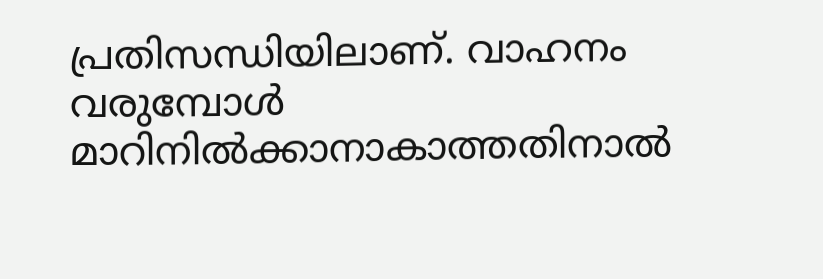പ്രതിസന്ധിയിലാണ്‌. വാഹനം വരുമ്പോള്‍ മാറിനില്‍ക്കാനാകാത്തതിനാൽ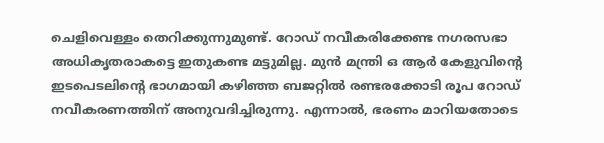ചെളിവെള്ളം തെറിക്കുന്നുമുണ്ട്‌. റോഡ്‌ നവീകരിക്കേണ്ട നഗരസഭാ അധികൃതരാകട്ടെ ഇതുകണ്ട മട്ടുമില്ല. മുന്‍ മന്ത്രി ഒ ആര്‍ കേളുവിന്റെ ഇടപെടലിന്റെ ഭാഗമായി കഴിഞ്ഞ ബജറ്റില്‍ രണ്ടരക്കോടി രൂപ റോഡ് നവീകരണത്തിന് അനുവദിച്ചിരുന്നു. എന്നാല്‍, ഭരണം മാറിയതോടെ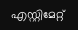എസ്റ്റിമേറ്റ്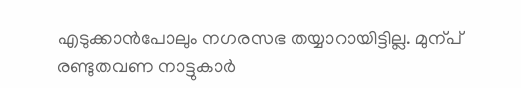എടുക്കാന്‍പോലും നഗരസഭ തയ്യാറായിട്ടില്ല. മുന്പ്‌ രണ്ടുതവണ നാട്ടുകാര്‍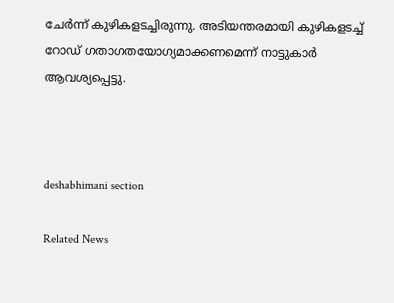ചേര്‍ന്ന് കുഴികളടച്ചിരുന്നു. അടിയന്തരമായി കുഴികളടച്ച് റോഡ് ഗതാഗതയോഗ്യമാക്കണമെന്ന്‌ നാട്ടുകാര്‍ ആവശ്യപ്പെട്ടു.



deshabhimani section

Related News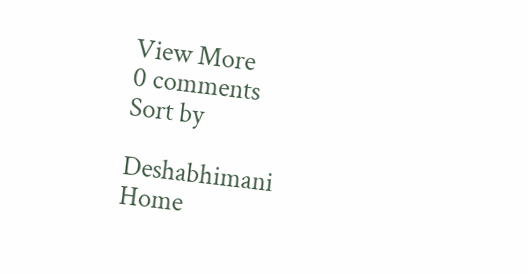View More
0 comments
Sort by

Deshabhimani
Home